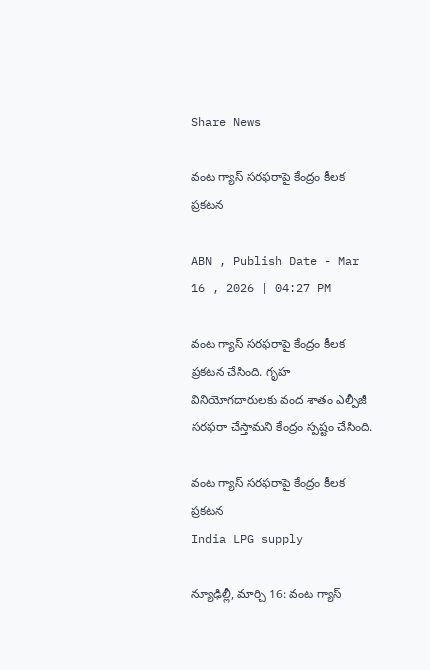Share News

వంట గ్యాస్‌ సరఫరాపై కేంద్రం కీలక ప్రకటన

ABN , Publish Date - Mar 16 , 2026 | 04:27 PM

వంట గ్యాస్ సరఫరాపై కేంద్రం కీలక ప్రకటన చేసింది. గృహ వినియోగదారులకు వంద శాతం ఎల్పీజీ సరఫరా చేస్తామని కేంద్రం స్పష్టం చేసింది.

వంట గ్యాస్‌ సరఫరాపై కేంద్రం కీలక ప్రకటన
India LPG supply

న్యూఢిల్లీ, మార్చి 16: వంట గ్యాస్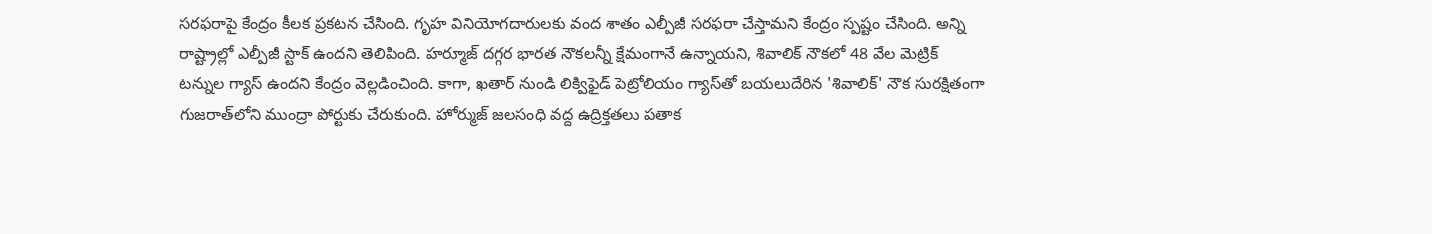సరఫరాపై కేంద్రం కీలక ప్రకటన చేసింది. గృహ వినియోగదారులకు వంద శాతం ఎల్పీజీ సరఫరా చేస్తామని కేంద్రం స్పష్టం చేసింది. అన్ని రాష్ట్రాల్లో ఎల్పీజీ స్టాక్‌ ఉందని తెలిపింది. హర్మూజ్‌ దగ్గర భారత నౌకలన్నీ క్షేమంగానే ఉన్నాయని, శివాలిక్‌ నౌకలో 48 వేల మెట్రిక్‌ టన్నుల గ్యాస్‌ ఉందని కేంద్రం వెల్లడించింది. కాగా, ఖతార్ నుండి లిక్విఫైడ్ పెట్రోలియం గ్యాస్‌తో బయలుదేరిన 'శివాలిక్' నౌక సురక్షితంగా గుజరాత్‌లోని ముంద్రా పోర్టుకు చేరుకుంది. హోర్ముజ్ జలసంధి వద్ద ఉద్రిక్తతలు పతాక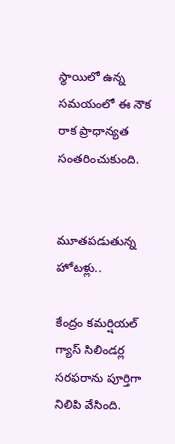స్థాయిలో ఉన్న సమయంలో ఈ నౌక రాక ప్రాధాన్యత సంతరించుకుంది.


మూతపడుతున్న హోటళ్లు..

కేంద్రం కమర్షియల్ గ్యాస్ సిలిండర్ల సరఫరాను పూర్తిగా నిలిపి వేసింది.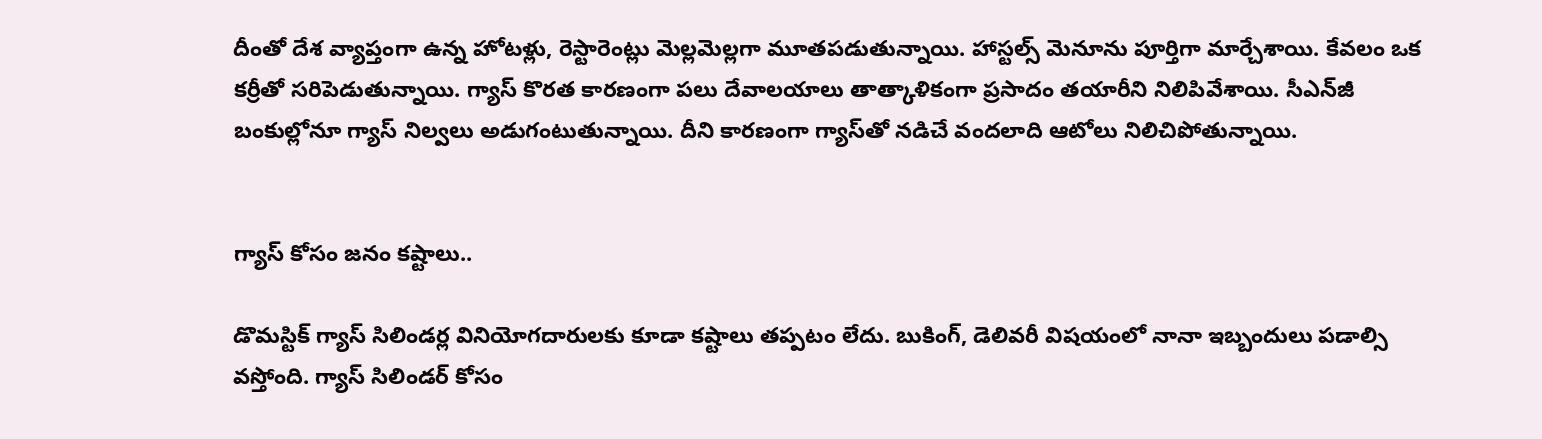దీంతో దేశ వ్యాప్తంగా ఉన్న హోటళ్లు, రెస్టారెంట్లు మెల్లమెల్లగా మూతపడుతున్నాయి. హాస్టల్స్ మెనూను పూర్తిగా మార్చేశాయి. కేవలం ఒక కర్రీతో సరిపెడుతున్నాయి. గ్యాస్ కొరత కారణంగా పలు దేవాలయాలు తాత్కాళికంగా ప్రసాదం తయారీని నిలిపివేశాయి. సీఎన్‌జీ బంకుల్లోనూ గ్యాస్‌ నిల్వలు అడుగంటుతున్నాయి. దీని కారణంగా గ్యాస్‌తో నడిచే వందలాది ఆటోలు నిలిచిపోతున్నాయి.


గ్యాస్ కోసం జనం కష్టాలు..

డొమస్టిక్ గ్యాస్ సిలిండర్ల వినియోగదారులకు కూడా కష్టాలు తప్పటం లేదు. బుకింగ్, డెలివరీ విషయంలో నానా ఇబ్బందులు పడాల్సి వస్తోంది. గ్యాస్‌ సిలిండర్‌ కోసం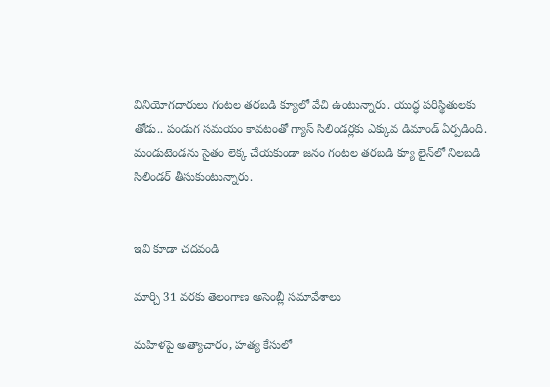వినియోగదారులు గంటల తరబడి క్యూలో వేచి ఉంటున్నారు. యుద్ధ పరిస్థితులకు తోడు.. పండుగ సమయం కావటంతో గ్యాస్ సిలిండర్లకు ఎక్కువ డిమాండ్ ఏర్పడింది. మండుటెండను సైతం లెక్క చేయకుండా జనం గంటల తరబడి క్యూ లైన్‌లో నిలబడి సిలిండర్‌ తీసుకుంటున్నారు.


ఇవి కూడా చదవండి

మార్చి 31 వరకు తెలంగాణ అసెంబ్లీ సమావేశాలు

మహిళపై అత్యాచారం, హత్య కేసులో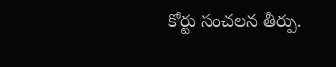కోర్టు సంచలన తీర్పు.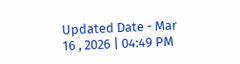Updated Date - Mar 16 , 2026 | 04:49 PM